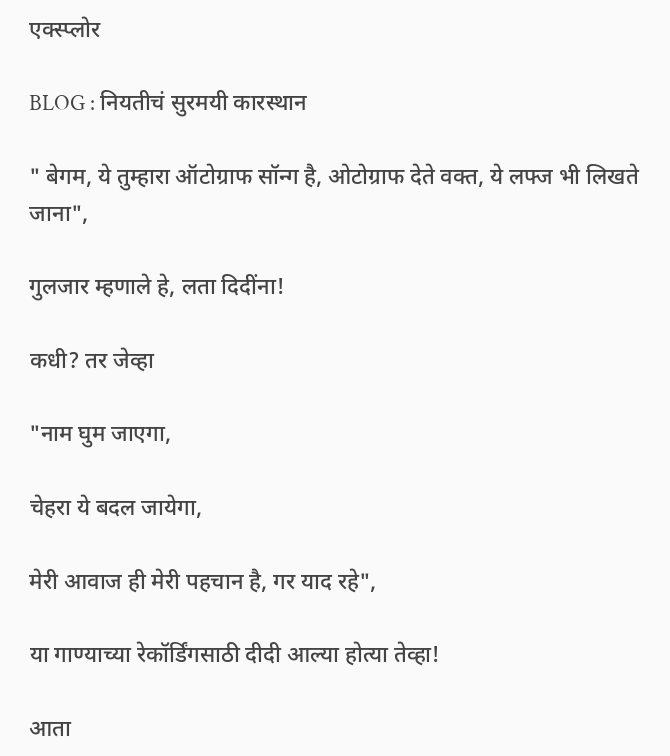एक्स्प्लोर

BLOG : नियतीचं सुरमयी कारस्थान

" बेगम, ये तुम्हारा ऑटोग्राफ सॉन्ग है, ओटोग्राफ देते वक्त, ये लफ्ज भी लिखते जाना",

गुलजार म्हणाले हे, लता दिदींना!

कधी? तर जेव्हा

"नाम घुम जाएगा,

चेहरा ये बदल जायेगा,

मेरी आवाज ही मेरी पहचान है, गर याद रहे",

या गाण्याच्या रेकॉर्डिंगसाठी दीदी आल्या होत्या तेव्हा!

आता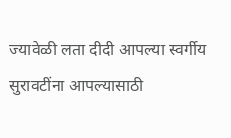ज्यावेळी लता दीदी आपल्या स्वर्गीय सुरावटींना आपल्यासाठी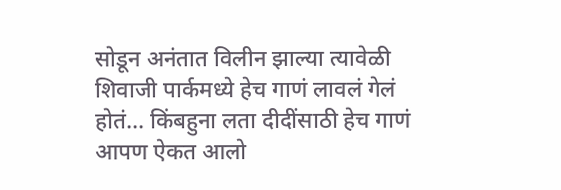सोडून अनंतात विलीन झाल्या त्यावेळी शिवाजी पार्कमध्ये हेच गाणं लावलं गेलं होतं... किंबहुना लता दीदींसाठी हेच गाणं आपण ऐकत आलो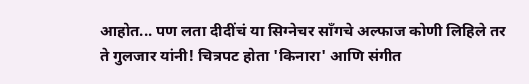आहोत... पण लता दीदींचं या सिग्नेचर सॉंगचे अल्फाज कोणी लिहिले तर ते गुलजार यांनी! चित्रपट होता 'किनारा' आणि संगीत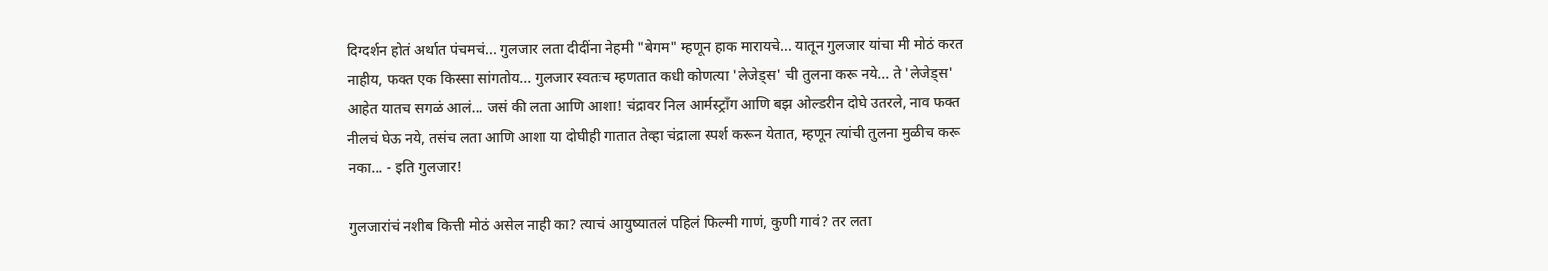दिग्दर्शन होतं अर्थात पंचमचं... गुलजार लता दीदींना नेहमी "बेगम" म्हणून हाक मारायचे... यातून गुलजार यांचा मी मोठं करत नाहीय, फक्त एक किस्सा सांगतोय... गुलजार स्वतःच म्हणतात कधी कोणत्या 'लेजेड्स' ची तुलना करू नये... ते 'लेजेड्स' आहेत यातच सगळं आलं... जसं की लता आणि आशा! चंद्रावर निल आर्मस्ट्राँग आणि बझ ओल्डरीन दोघे उतरले, नाव फक्त नीलचं घेऊ नये, तसंच लता आणि आशा या दोघीही गातात तेव्हा चंद्राला स्पर्श करून येतात, म्हणून त्यांची तुलना मुळीच करू नका... - इति गुलजार!

गुलजारांचं नशीब कित्ती मोठं असेल नाही का? त्याचं आयुष्यातलं पहिलं फिल्मी गाणं, कुणी गावं? तर लता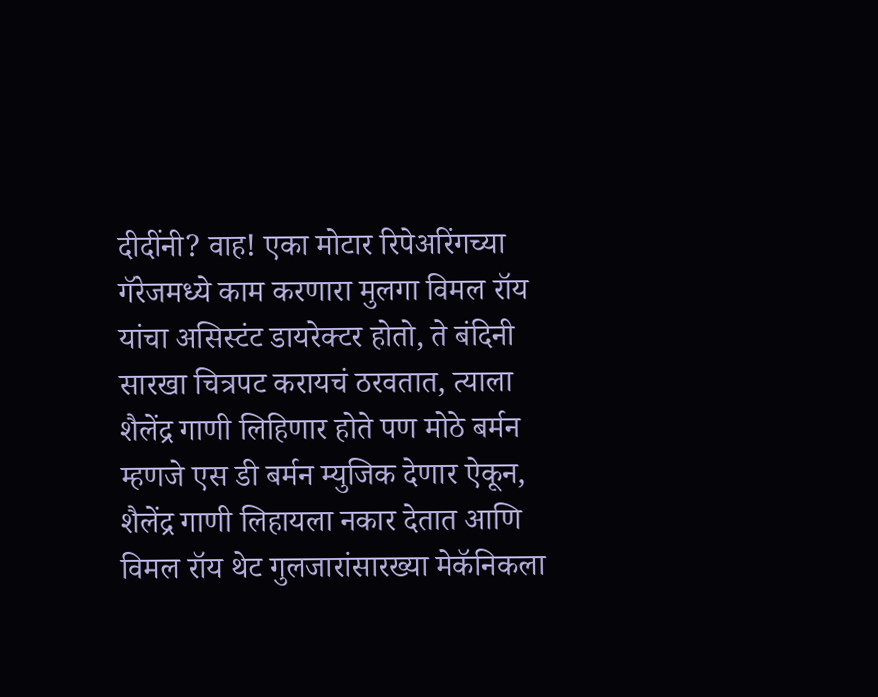दीदींनी? वाह! एका मोटार रिपेअरिंगच्या गॅरेजमध्ये काम करणारा मुलगा विमल रॉय यांचा असिस्टंट डायरेक्टर होतो, ते बंदिनी सारखा चित्रपट करायचं ठरवतात, त्याला शैलेंद्र गाणी लिहिणार होते पण मोठे बर्मन म्हणजे एस डी बर्मन म्युजिक देणार ऐकून, शैलेंद्र गाणी लिहायला नकार देतात आणि विमल रॉय थेट गुलजारांसारख्या मेकॅनिकला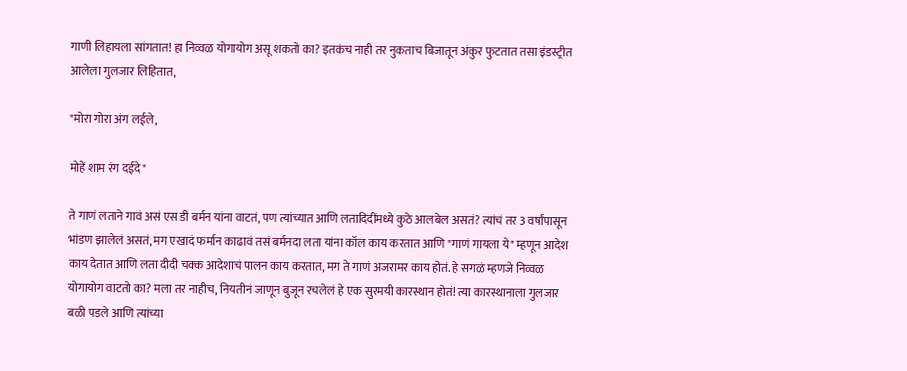गाणी लिहायला सांगतात! हा निव्वळ योगायोग असू शकतो का? इतकंच नाही तर नुकताच बिजातून अंकुर फुटतात तसा इंडस्ट्रीत आलेला गुलजार लिहितात,

"मोरा गोरा अंग लईले,

मोहें शाम रंग दईदे"

ते गाणं लताने गावं असं एस डी बर्मन यांना वाटतं, पण त्यांच्यात आणि लतादिदींमध्ये कुठे आलबेल असतं? त्यांचं तर 3 वर्षांपासून भांडण झालेलं असतं, मग एखादं फर्मान काढावं तसं बर्मनदा लता यांना कॉल काय करतात आणि "गाणं गायला ये" म्हणून आदेश काय देतात आणि लता दीदी चक्क आदेशाचं पालन काय करतात, मग ते गाणं अजरामर काय होतं. हे सगळं म्हणजे निव्वळ योगायोग वाटतो का? मला तर नाहीच, नियतीनं जाणून बुजून रचलेलं हे एक सुरमयी कारस्थान होतं! त्या कारस्थानाला गुलजार बळी पडले आणि त्यांच्या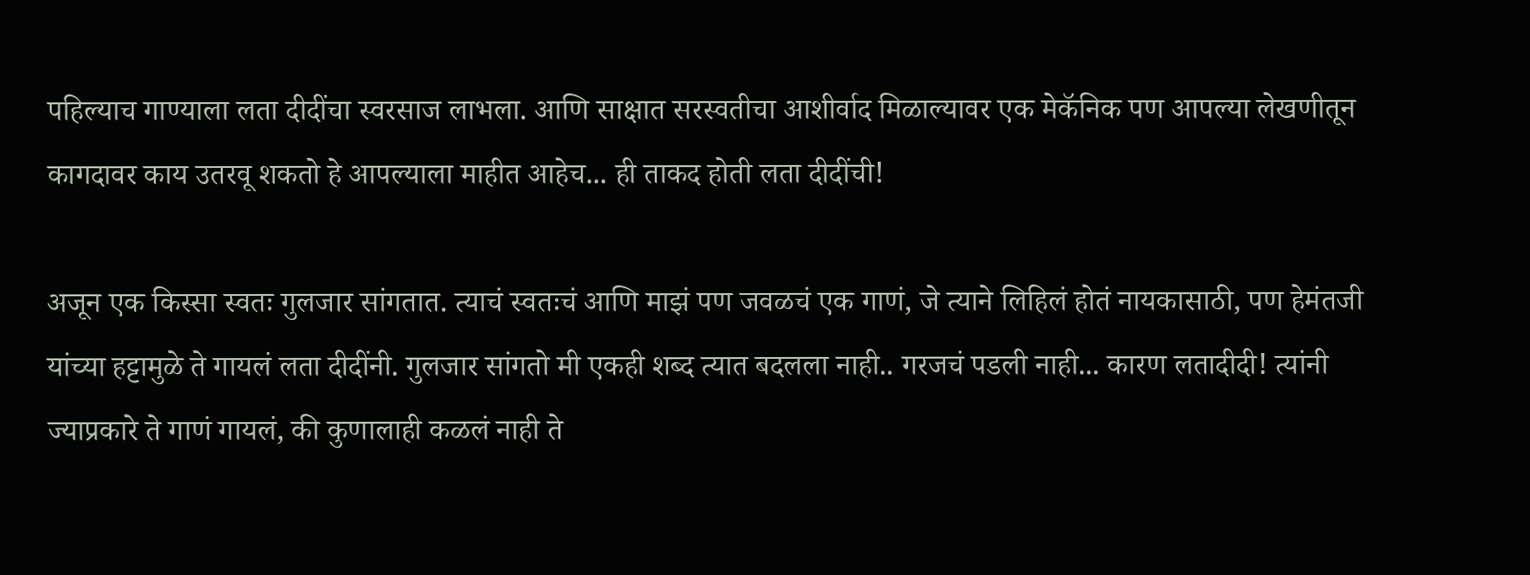पहिल्याच गाण्याला लता दीदींचा स्वरसाज लाभला. आणि साक्षात सरस्वतीचा आशीर्वाद मिळाल्यावर एक मेकॅनिक पण आपल्या लेखणीतून कागदावर काय उतरवू शकतो हे आपल्याला माहीत आहेच... ही ताकद होती लता दीदींची!

अजून एक किस्सा स्वतः गुलजार सांगतात. त्याचं स्वतःचं आणि माझं पण जवळचं एक गाणं, जे त्याने लिहिलं होतं नायकासाठी, पण हेमंतजी यांच्या हट्टामुळे ते गायलं लता दीदींनी. गुलजार सांगतो मी एकही शब्द त्यात बदलला नाही.. गरजचं पडली नाही... कारण लतादीदी! त्यांनी ज्याप्रकारे ते गाणं गायलं, की कुणालाही कळलं नाही ते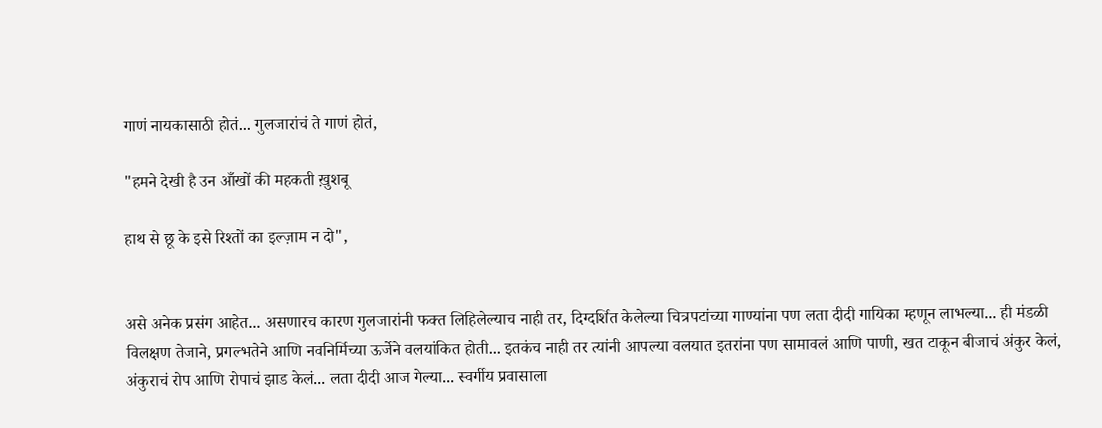गाणं नायकासाठी होतं... गुलजारांचं ते गाणं होतं,

"हमने देखी है उन आँखों की महकती ख़ुशबू

हाथ से छू के इसे रिश्तों का इल्ज़ाम न दो",


असे अनेक प्रसंग आहेत... असणारच कारण गुलजारांनी फक्त लिहिलेल्याच नाही तर, दिग्दर्शित केलेल्या चित्रपटांच्या गाण्यांना पण लता दीदी गायिका म्हणून लाभल्या... ही मंडळी विलक्षण तेजाने, प्रगल्भतेने आणि नवनिर्मिच्या ऊर्जेने वलयांकित होती... इतकंच नाही तर त्यांनी आपल्या वलयात इतरांना पण सामावलं आणि पाणी, खत टाकून बीजाचं अंकुर केलं, अंकुराचं रोप आणि रोपाचं झाड केलं... लता दीदी आज गेल्या... स्वर्गीय प्रवासाला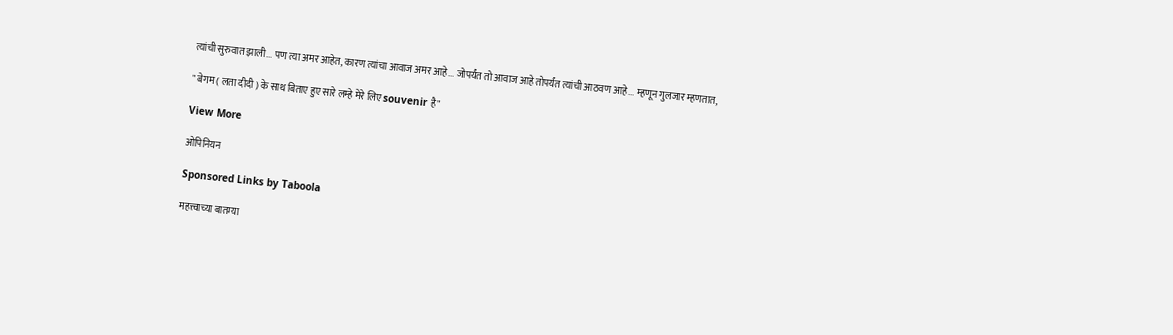त्यांची सुरुवात झाली... पण त्या अमर आहेत, कारण त्यांचा आवाज अमर आहे... जोपर्यंत तो आवाज आहे तोपर्यंत त्यांची आठवण आहे... म्हणून गुलजार म्हणतात,

" बेगम ( लता दीदी ) के साथ बिताए हुए सारे लम्हे मेरे लिए souvenir है"

View More

ओपिनियन

Sponsored Links by Taboola

महत्त्वाच्या बातम्या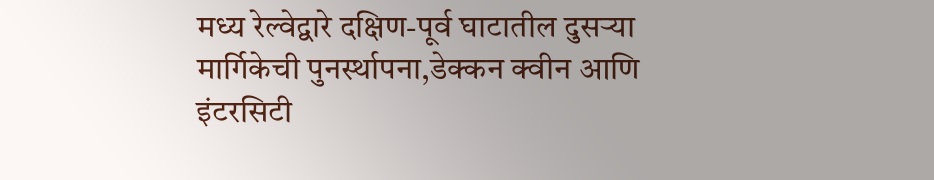मध्य रेल्वेद्वारे दक्षिण-पूर्व घाटातील दुसऱ्या मार्गिकेची पुनर्स्थापना,डेक्कन क्वीन आणि इंटरसिटी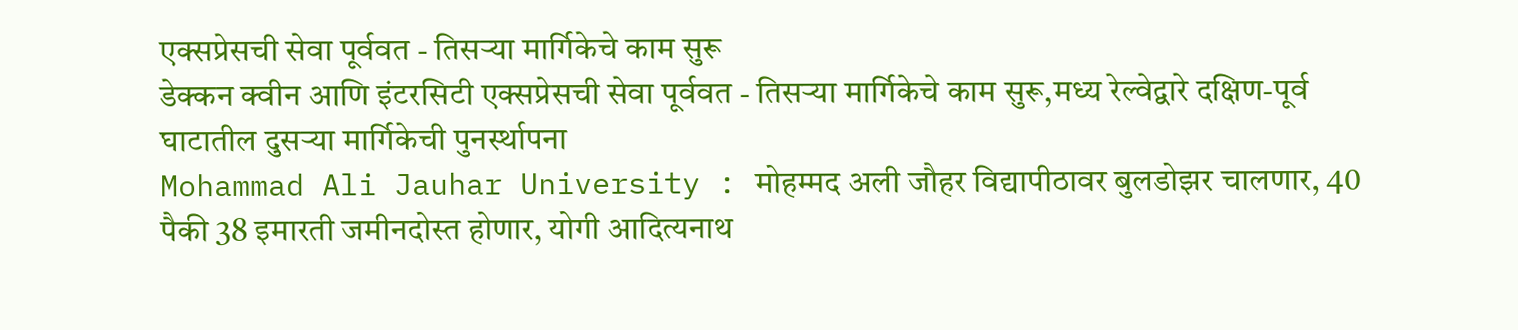एक्सप्रेसची सेवा पूर्ववत - तिसऱ्या मार्गिकेचे काम सुरू
डेक्कन क्वीन आणि इंटरसिटी एक्सप्रेसची सेवा पूर्ववत - तिसऱ्या मार्गिकेचे काम सुरू,मध्य रेल्वेद्वारे दक्षिण-पूर्व घाटातील दुसऱ्या मार्गिकेची पुनर्स्थापना
Mohammad Ali Jauhar University : मोहम्मद अली जौहर विद्यापीठावर बुलडोझर चालणार, 40 पैकी 38 इमारती जमीनदोस्त होणार, योगी आदित्यनाथ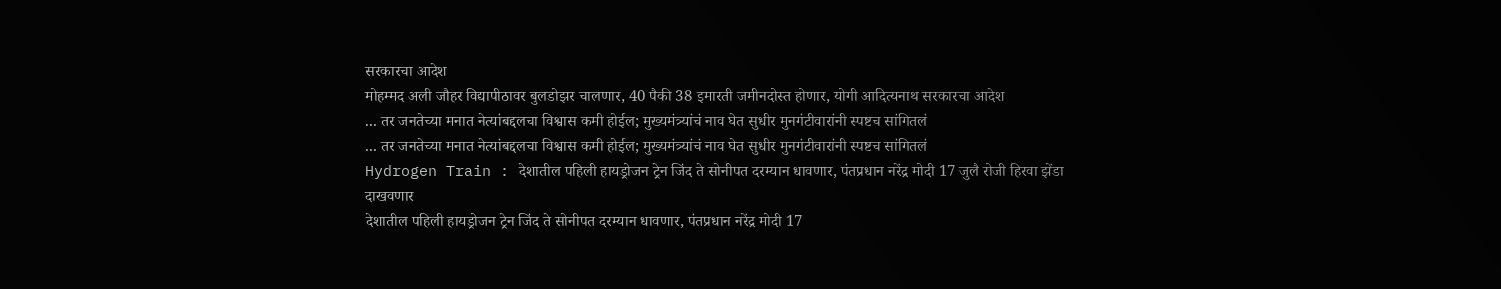सरकारचा आदेश
मोहम्मद अली जौहर विद्यापीठावर बुलडोझर चालणार, 40 पैकी 38 इमारती जमीनदोस्त होणार, योगी आदित्यनाथ सरकारचा आदेश
... तर जनतेच्या मनात नेत्यांबद्दलचा विश्वास कमी होईल; मुख्यमंत्र्यांचं नाव घेत सुधीर मुनगंटीवारांनी स्पष्टच सांगितलं
... तर जनतेच्या मनात नेत्यांबद्दलचा विश्वास कमी होईल; मुख्यमंत्र्यांचं नाव घेत सुधीर मुनगंटीवारांनी स्पष्टच सांगितलं
Hydrogen Train : देशातील पहिली हायड्रोजन ट्रेन जिंद ते सोनीपत दरम्यान धावणार, पंतप्रधान नरेंद्र मोदी 17 जुलै रोजी हिरवा झेंडा दाखवणार
देशातील पहिली हायड्रोजन ट्रेन जिंद ते सोनीपत दरम्यान धावणार, पंतप्रधान नरेंद्र मोदी 17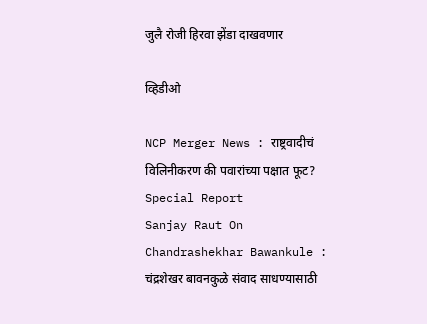जुलै रोजी हिरवा झेंडा दाखवणार

व्हिडीओ

NCP Merger News : राष्ट्रवादीचं विलिनीकरण की पवारांच्या पक्षात फूट? Special Report
Sanjay Raut On Chandrashekhar Bawankule : चंद्रशेखर बावनकुळे संवाद साधण्यासाठी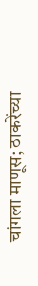चांगला माणूस; ठाकरेंच्या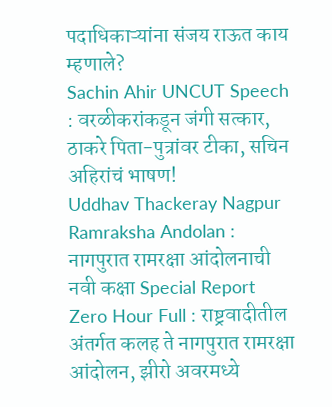पदाधिकाऱ्यांना संजय राऊत काय म्हणाले?
Sachin Ahir UNCUT Speech : वरळीकरांकडून जंगी सत्कार, ठाकरे पिता-पुत्रांवर टीका, सचिन अहिरांचं भाषण!
Uddhav Thackeray Nagpur Ramraksha Andolan : नागपुरात रामरक्षा आंदोलनाची नवी कक्षा Special Report
Zero Hour Full : राष्ट्रवादीतील अंतर्गत कलह ते नागपुरात रामरक्षा आंदोलन, झीरो अवरमध्ये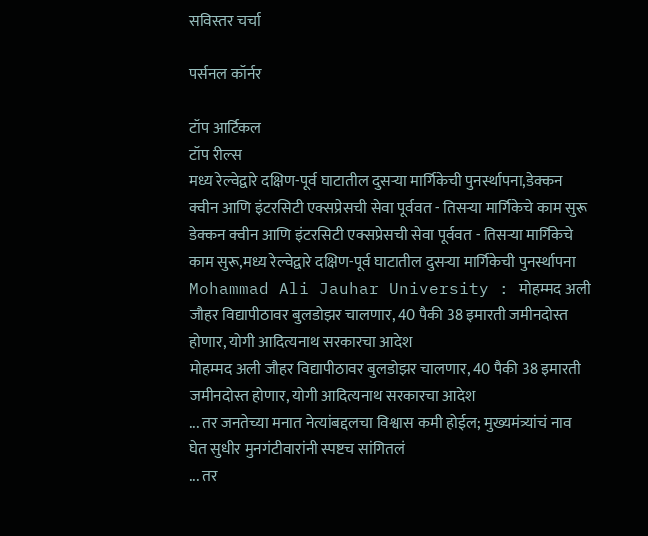सविस्तर चर्चा

पर्सनल कॉर्नर

टॉप आर्टिकल
टॉप रील्स
मध्य रेल्वेद्वारे दक्षिण-पूर्व घाटातील दुसऱ्या मार्गिकेची पुनर्स्थापना,डेक्कन क्वीन आणि इंटरसिटी एक्सप्रेसची सेवा पूर्ववत - तिसऱ्या मार्गिकेचे काम सुरू
डेक्कन क्वीन आणि इंटरसिटी एक्सप्रेसची सेवा पूर्ववत - तिसऱ्या मार्गिकेचे काम सुरू,मध्य रेल्वेद्वारे दक्षिण-पूर्व घाटातील दुसऱ्या मार्गिकेची पुनर्स्थापना
Mohammad Ali Jauhar University : मोहम्मद अली जौहर विद्यापीठावर बुलडोझर चालणार, 40 पैकी 38 इमारती जमीनदोस्त होणार, योगी आदित्यनाथ सरकारचा आदेश
मोहम्मद अली जौहर विद्यापीठावर बुलडोझर चालणार, 40 पैकी 38 इमारती जमीनदोस्त होणार, योगी आदित्यनाथ सरकारचा आदेश
... तर जनतेच्या मनात नेत्यांबद्दलचा विश्वास कमी होईल; मुख्यमंत्र्यांचं नाव घेत सुधीर मुनगंटीवारांनी स्पष्टच सांगितलं
... तर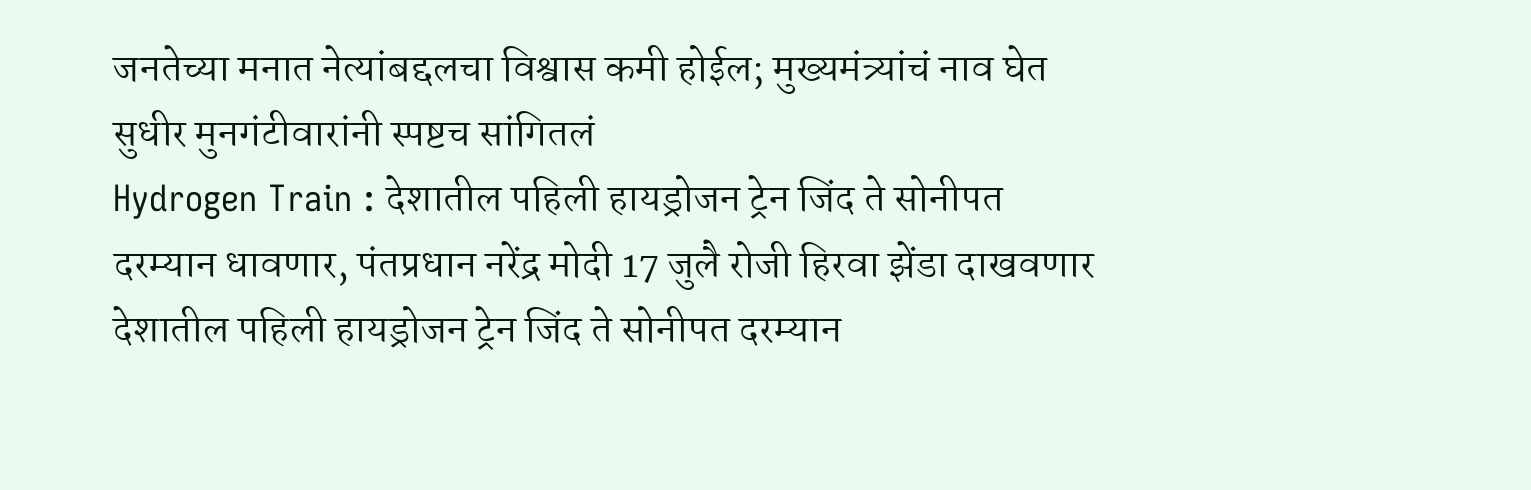जनतेच्या मनात नेत्यांबद्दलचा विश्वास कमी होईल; मुख्यमंत्र्यांचं नाव घेत सुधीर मुनगंटीवारांनी स्पष्टच सांगितलं
Hydrogen Train : देशातील पहिली हायड्रोजन ट्रेन जिंद ते सोनीपत दरम्यान धावणार, पंतप्रधान नरेंद्र मोदी 17 जुलै रोजी हिरवा झेंडा दाखवणार
देशातील पहिली हायड्रोजन ट्रेन जिंद ते सोनीपत दरम्यान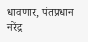धावणार, पंतप्रधान नरेंद्र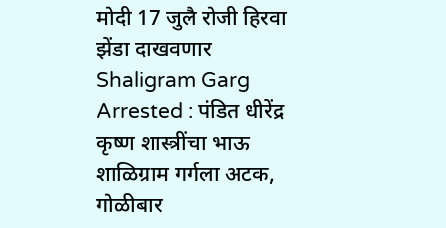मोदी 17 जुलै रोजी हिरवा झेंडा दाखवणार
Shaligram Garg Arrested : पंडित धीरेंद्र कृष्ण शास्त्रींचा भाऊ शाळिग्राम गर्गला अटक, गोळीबार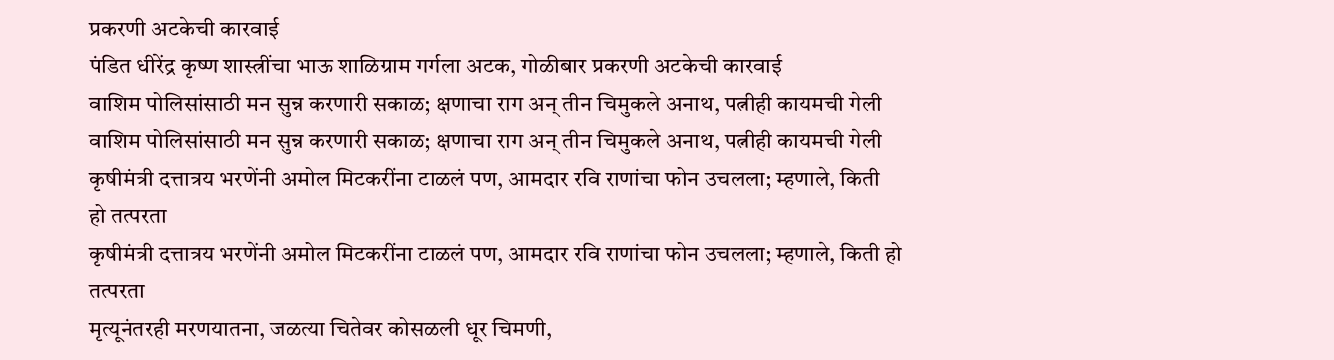प्रकरणी अटकेची कारवाई
पंडित धीरेंद्र कृष्ण शास्त्रींचा भाऊ शाळिग्राम गर्गला अटक, गोळीबार प्रकरणी अटकेची कारवाई
वाशिम पोलिसांसाठी मन सुन्न करणारी सकाळ; क्षणाचा राग अन् तीन चिमुकले अनाथ, पत्नीही कायमची गेली
वाशिम पोलिसांसाठी मन सुन्न करणारी सकाळ; क्षणाचा राग अन् तीन चिमुकले अनाथ, पत्नीही कायमची गेली
कृषीमंत्री दत्तात्रय भरणेंनी अमोल मिटकरींना टाळलं पण, आमदार रवि राणांचा फोन उचलला; म्हणाले, किती  हो तत्परता
कृषीमंत्री दत्तात्रय भरणेंनी अमोल मिटकरींना टाळलं पण, आमदार रवि राणांचा फोन उचलला; म्हणाले, किती हो तत्परता
मृत्यूनंतरही मरणयातना, जळत्या चितेवर कोसळली धूर चिमणी,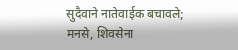सुदैवाने नातेवाईक बचावले; मनसे, शिवसेना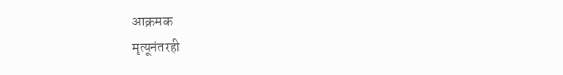आक्रमक
मृत्यूनंतरही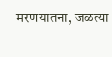मरणयातना, जळत्या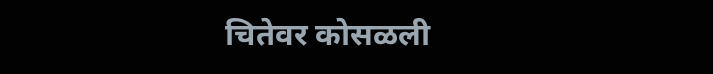चितेवर कोसळली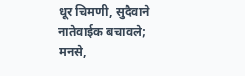धूर चिमणी, सुदैवाने नातेवाईक बचावले; मनसे,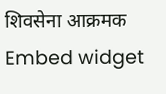शिवसेना आक्रमक
Embed widget